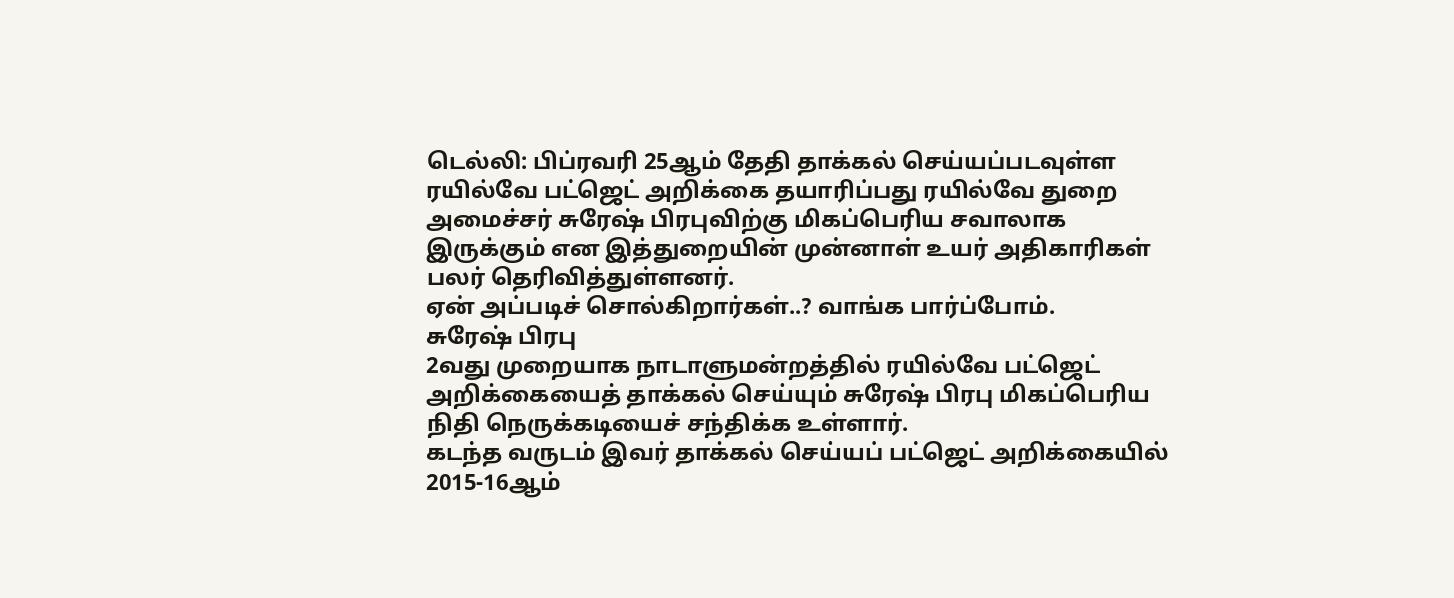டெல்லி: பிப்ரவரி 25ஆம் தேதி தாக்கல் செய்யப்படவுள்ள ரயில்வே பட்ஜெட் அறிக்கை தயாரிப்பது ரயில்வே துறை அமைச்சர் சுரேஷ் பிரபுவிற்கு மிகப்பெரிய சவாலாக இருக்கும் என இத்துறையின் முன்னாள் உயர் அதிகாரிகள் பலர் தெரிவித்துள்ளனர்.
ஏன் அப்படிச் சொல்கிறார்கள்..? வாங்க பார்ப்போம்.
சுரேஷ் பிரபு
2வது முறையாக நாடாளுமன்றத்தில் ரயில்வே பட்ஜெட் அறிக்கையைத் தாக்கல் செய்யும் சுரேஷ் பிரபு மிகப்பெரிய நிதி நெருக்கடியைச் சந்திக்க உள்ளார்.
கடந்த வருடம் இவர் தாக்கல் செய்யப் பட்ஜெட் அறிக்கையில் 2015-16ஆம்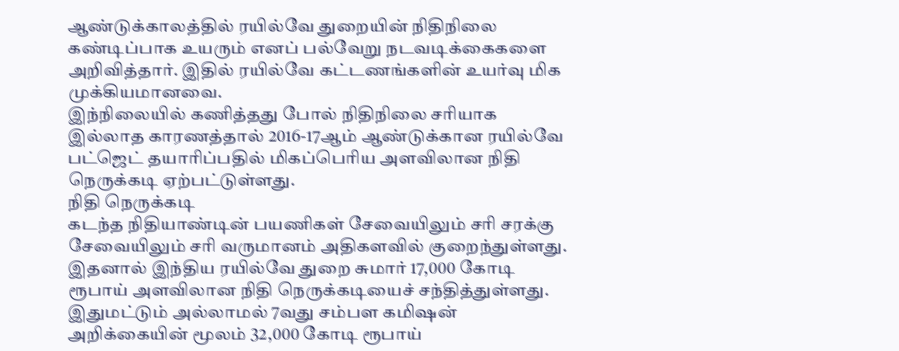ஆண்டுக்காலத்தில் ரயில்வே துறையின் நிதிநிலை கண்டிப்பாக உயரும் எனப் பல்வேறு நடவடிக்கைகளை அறிவித்தார். இதில் ரயில்வே கட்டணங்களின் உயர்வு மிக முக்கியமானவை.
இந்நிலையில் கணித்தது போல் நிதிநிலை சரியாக இல்லாத காரணத்தால் 2016-17ஆம் ஆண்டுக்கான ரயில்வே பட்ஜெட் தயாரிப்பதில் மிகப்பெரிய அளவிலான நிதி நெருக்கடி ஏற்பட்டுள்ளது.
நிதி நெருக்கடி
கடந்த நிதியாண்டின் பயணிகள் சேவையிலும் சரி சரக்கு சேவையிலும் சரி வருமானம் அதிகளவில் குறைந்துள்ளது. இதனால் இந்திய ரயில்வே துறை சுமார் 17,000 கோடி ரூபாய் அளவிலான நிதி நெருக்கடியைச் சந்தித்துள்ளது.
இதுமட்டும் அல்லாமல் 7வது சம்பள கமிஷன் அறிக்கையின் மூலம் 32,000 கோடி ரூபாய்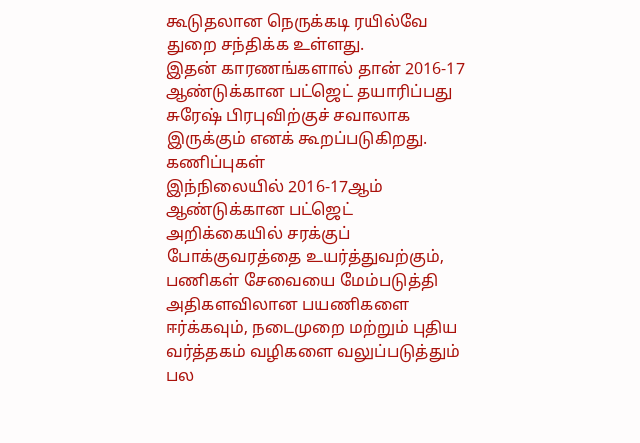கூடுதலான நெருக்கடி ரயில்வே துறை சந்திக்க உள்ளது.
இதன் காரணங்களால் தான் 2016-17 ஆண்டுக்கான பட்ஜெட் தயாரிப்பது சுரேஷ் பிரபுவிற்குச் சவாலாக இருக்கும் எனக் கூறப்படுகிறது.
கணிப்புகள்
இந்நிலையில் 2016-17ஆம் ஆண்டுக்கான பட்ஜெட் அறிக்கையில் சரக்குப் போக்குவரத்தை உயர்த்துவற்கும், பணிகள் சேவையை மேம்படுத்தி அதிகளவிலான பயணிகளை ஈர்க்கவும், நடைமுறை மற்றும் புதிய வர்த்தகம் வழிகளை வலுப்படுத்தும் பல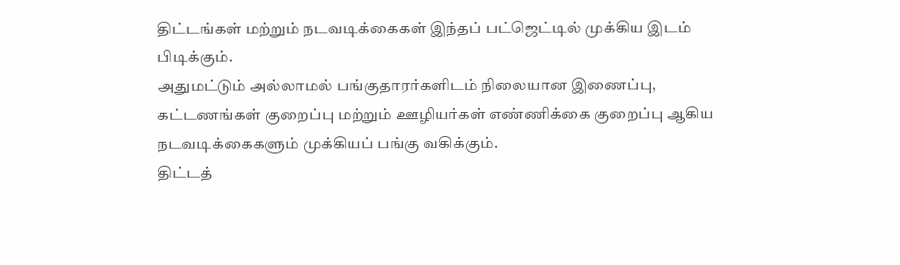திட்டங்கள் மற்றும் நடவடிக்கைகள் இந்தப் பட்ஜெட்டில் முக்கிய இடம் பிடிக்கும்.
அதுமட்டும் அல்லாமல் பங்குதாரர்களிடம் நிலையான இணைப்பு, கட்டணங்கள் குறைப்பு மற்றும் ஊழியர்கள் எண்ணிக்கை குறைப்பு ஆகிய நடவடிக்கைகளும் முக்கியப் பங்கு வகிக்கும்.
திட்டத்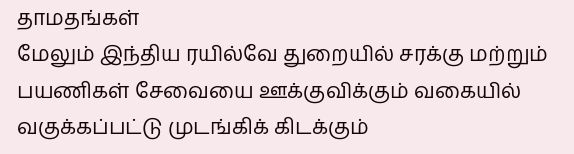தாமதங்கள்
மேலும் இந்திய ரயில்வே துறையில் சரக்கு மற்றும் பயணிகள் சேவையை ஊக்குவிக்கும் வகையில் வகுக்கப்பட்டு முடங்கிக் கிடக்கும்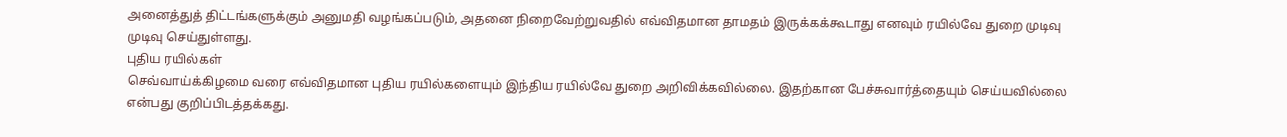அனைத்துத் திட்டங்களுக்கும் அனுமதி வழங்கப்படும், அதனை நிறைவேற்றுவதில் எவ்விதமான தாமதம் இருக்கக்கூடாது எனவும் ரயில்வே துறை முடிவு முடிவு செய்துள்ளது.
புதிய ரயில்கள்
செவ்வாய்க்கிழமை வரை எவ்விதமான புதிய ரயில்களையும் இந்திய ரயில்வே துறை அறிவிக்கவில்லை. இதற்கான பேச்சுவார்த்தையும் செய்யவில்லை என்பது குறிப்பிடத்தக்கது.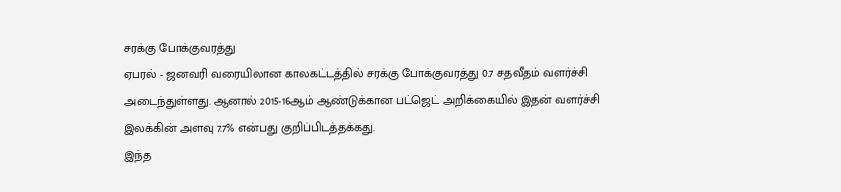சரக்கு போக்குவரத்து
ஏபரல் - ஜனவரி வரையிலான காலகட்டத்தில் சரக்கு போக்குவரத்து 0.7 சதவீதம் வளர்ச்சி அடைந்துள்ளது. ஆனால் 2015-16ஆம் ஆண்டுக்கான பட்ஜெட் அறிக்கையில் இதன் வளர்ச்சி இலக்கின் அளவு 7.7% என்பது குறிப்பிடத்தக்கது.
இந்த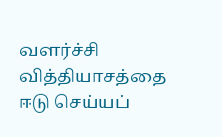வளர்ச்சி வித்தியாசத்தை ஈடு செய்யப்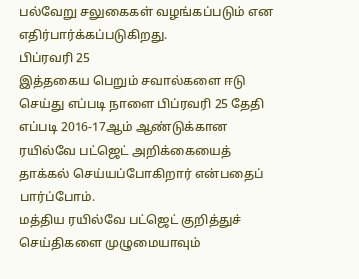பல்வேறு சலுகைகள் வழங்கப்படும் என எதிர்பார்க்கப்படுகிறது.
பிப்ரவரி 25
இத்தகைய பெறும் சவால்களை ஈடு செய்து எப்படி நாளை பிப்ரவரி 25 தேதி எப்படி 2016-17ஆம் ஆண்டுக்கான ரயில்வே பட்ஜெட் அறிக்கையைத் தாக்கல் செய்யப்போகிறார் என்பதைப் பார்ப்போம்.
மத்திய ரயில்வே பட்ஜெட் குறித்துச் செய்திகளை முழுமையாவும்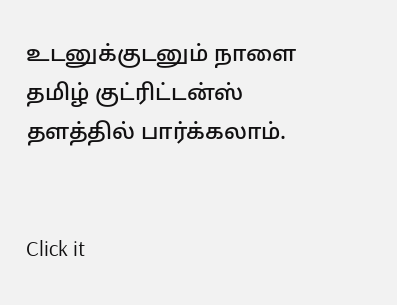உடனுக்குடனும் நாளை தமிழ் குட்ரிட்டன்ஸ் தளத்தில் பார்க்கலாம்.


Click it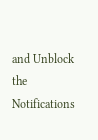and Unblock the Notifications